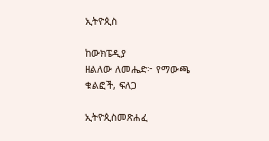ኢትዮጲስ

ከውክፔዲያ
ዘልለው ለመሔድ፦ የማውጫ ቁልፎች, ፍለጋ

ኢትዮጲስመጽሐፈ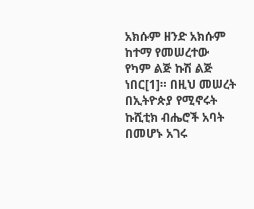አክሱም ዘንድ አክሱም ከተማ የመሠረተው የካም ልጅ ኩሽ ልጅ ነበር[1]። በዚህ መሠረት በኢትዮጵያ የሚኖሩት ኩሺቲክ ብሔሮች አባት በመሆኑ አገሩ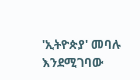'ኢትዮጵያ' መባሉ እንደሚገባው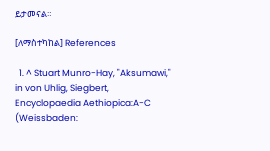ይታመናል።

[ለማስተካከል] References

  1. ^ Stuart Munro-Hay, "Aksumawi," in von Uhlig, Siegbert, Encyclopaedia Aethiopica:A-C (Weissbaden: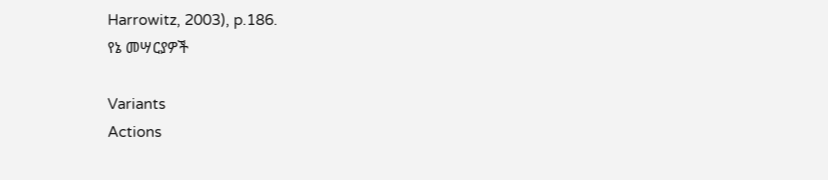Harrowitz, 2003), p.186.
የኔ መሣርያዎች

Variants
Actions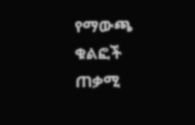የማውጫ ቁልፎች
ጠቃሚ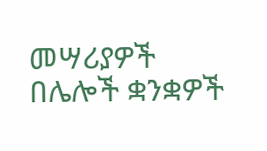መሣሪያዎች
በሌሎች ቋንቋዎች